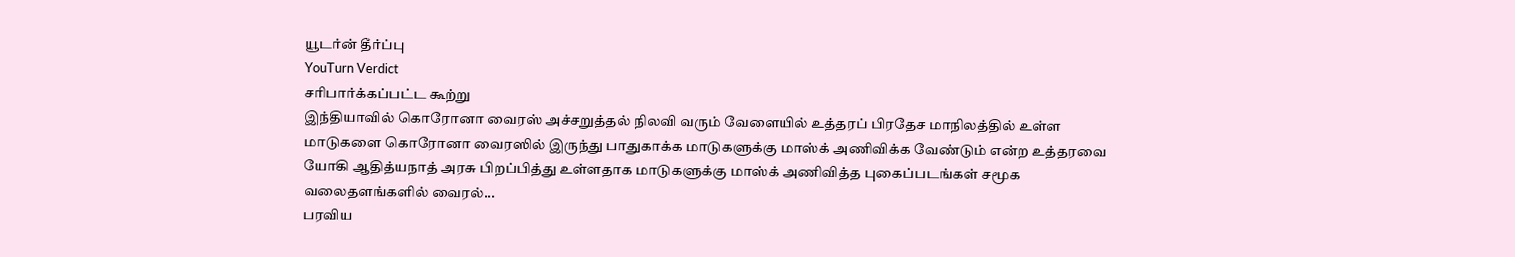யூடர்ன் தீர்ப்பு
YouTurn Verdict
சரிபார்க்கப்பட்ட கூற்று
இந்தியாவில் கொரோனா வைரஸ் அச்சறுத்தல் நிலவி வரும் வேளையில் உத்தரப் பிரதேச மாநிலத்தில் உள்ள மாடுகளை கொரோனா வைரஸில் இருந்து பாதுகாக்க மாடுகளுக்கு மாஸ்க் அணிவிக்க வேண்டும் என்ற உத்தரவை யோகி ஆதித்யநாத் அரசு பிறப்பித்து உள்ளதாக மாடுகளுக்கு மாஸ்க் அணிவித்த புகைப்படங்கள் சமூக வலைதளங்களில் வைரல்...
பரவிய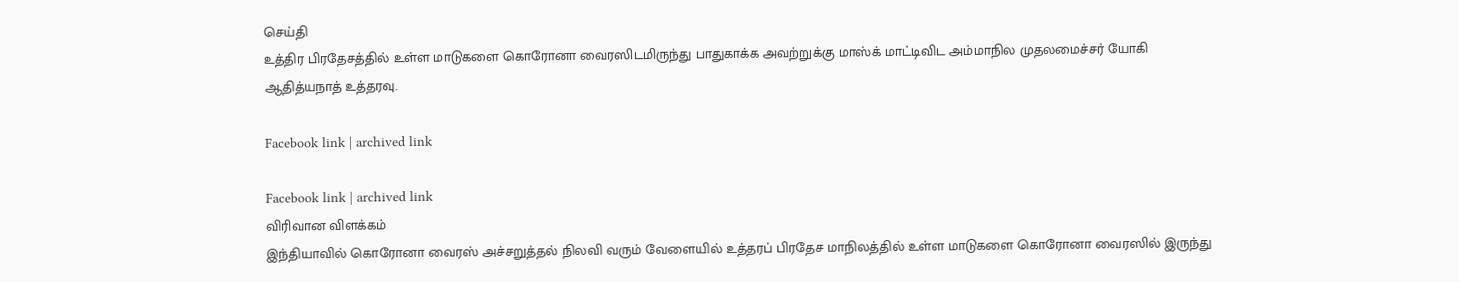செய்தி
உத்திர பிரதேசத்தில் உள்ள மாடுகளை கொரோனா வைரஸிடமிருந்து பாதுகாக்க அவற்றுக்கு மாஸ்க் மாட்டிவிட அம்மாநில முதலமைச்சர் யோகி ஆதித்யநாத் உத்தரவு.

Facebook link | archived link

Facebook link | archived link
விரிவான விளக்கம்
இந்தியாவில் கொரோனா வைரஸ் அச்சறுத்தல் நிலவி வரும் வேளையில் உத்தரப் பிரதேச மாநிலத்தில் உள்ள மாடுகளை கொரோனா வைரஸில் இருந்து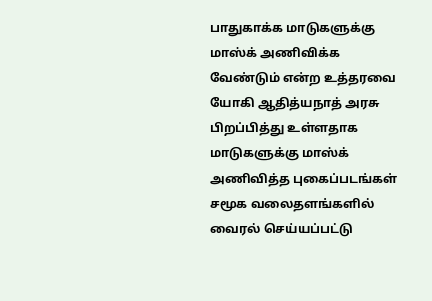பாதுகாக்க மாடுகளுக்கு மாஸ்க் அணிவிக்க வேண்டும் என்ற உத்தரவை யோகி ஆதித்யநாத் அரசு பிறப்பித்து உள்ளதாக மாடுகளுக்கு மாஸ்க் அணிவித்த புகைப்படங்கள் சமூக வலைதளங்களில் வைரல் செய்யப்பட்டு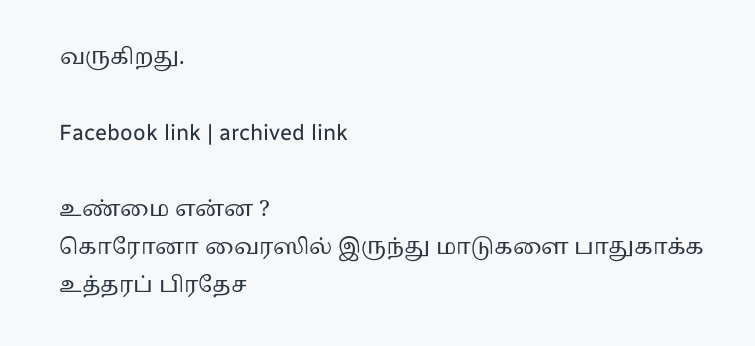வருகிறது.

Facebook link | archived link

உண்மை என்ன ?
கொரோனா வைரஸில் இருந்து மாடுகளை பாதுகாக்க உத்தரப் பிரதேச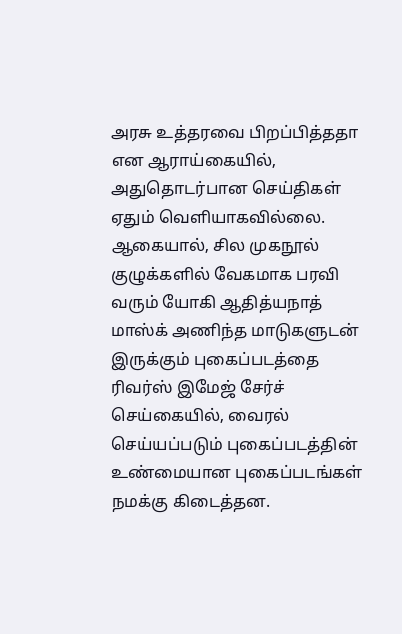அரசு உத்தரவை பிறப்பித்ததா என ஆராய்கையில், அதுதொடர்பான செய்திகள் ஏதும் வெளியாகவில்லை.
ஆகையால், சில முகநூல் குழுக்களில் வேகமாக பரவி வரும் யோகி ஆதித்யநாத் மாஸ்க் அணிந்த மாடுகளுடன் இருக்கும் புகைப்படத்தை ரிவர்ஸ் இமேஜ் சேர்ச் செய்கையில், வைரல் செய்யப்படும் புகைப்படத்தின் உண்மையான புகைப்படங்கள் நமக்கு கிடைத்தன.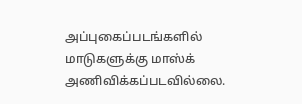அப்புகைப்படங்களில் மாடுகளுக்கு மாஸ்க் அணிவிக்கப்படவில்லை.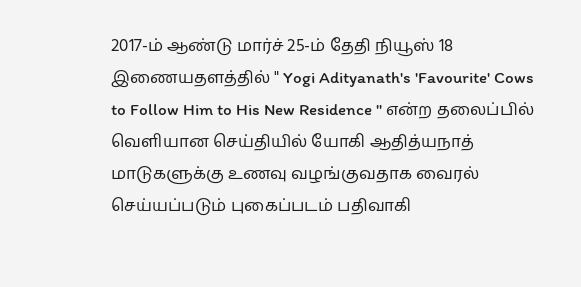2017-ம் ஆண்டு மார்ச் 25-ம் தேதி நியூஸ் 18 இணையதளத்தில் " Yogi Adityanath's 'Favourite' Cows to Follow Him to His New Residence " என்ற தலைப்பில் வெளியான செய்தியில் யோகி ஆதித்யநாத் மாடுகளுக்கு உணவு வழங்குவதாக வைரல் செய்யப்படும் புகைப்படம் பதிவாகி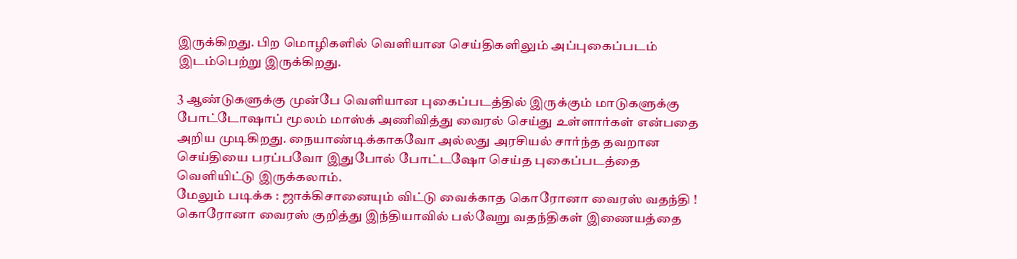இருக்கிறது. பிற மொழிகளில் வெளியான செய்திகளிலும் அப்புகைப்படம் இடம்பெற்று இருக்கிறது.

3 ஆண்டுகளுக்கு முன்பே வெளியான புகைப்படத்தில் இருக்கும் மாடுகளுக்கு போட்டோஷாப் மூலம் மாஸ்க் அணிவித்து வைரல் செய்து உள்ளார்கள் என்பதை அறிய முடிகிறது. நையாண்டிக்காகவோ அல்லது அரசியல் சார்ந்த தவறான செய்தியை பரப்பவோ இதுபோல் போட்டஷோ செய்த புகைப்படத்தை வெளியிட்டு இருக்கலாம்.
மேலும் படிக்க : ஜாக்கிசானையும் விட்டு வைக்காத கொரோனா வைரஸ் வதந்தி !
கொரோனா வைரஸ் குறித்து இந்தியாவில் பல்வேறு வதந்திகள் இணையத்தை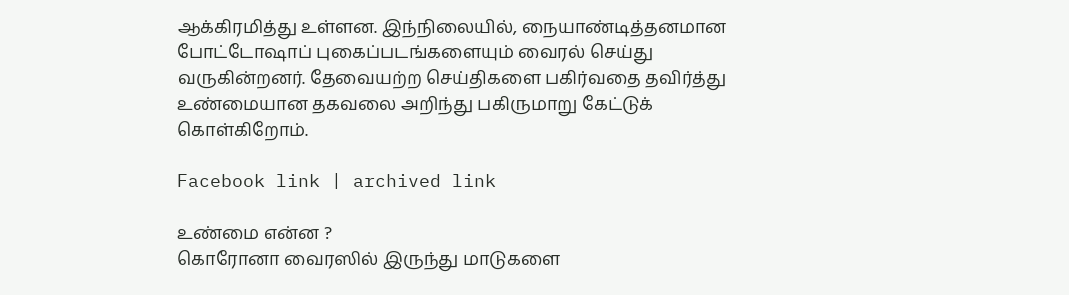ஆக்கிரமித்து உள்ளன. இந்நிலையில், நையாண்டித்தனமான போட்டோஷாப் புகைப்படங்களையும் வைரல் செய்து வருகின்றனர். தேவையற்ற செய்திகளை பகிர்வதை தவிர்த்து உண்மையான தகவலை அறிந்து பகிருமாறு கேட்டுக் கொள்கிறோம்.

Facebook link | archived link

உண்மை என்ன ?
கொரோனா வைரஸில் இருந்து மாடுகளை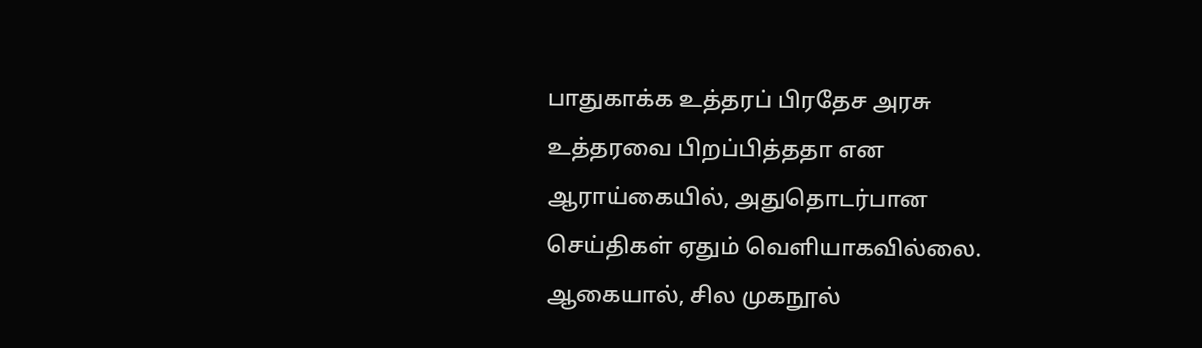பாதுகாக்க உத்தரப் பிரதேச அரசு உத்தரவை பிறப்பித்ததா என ஆராய்கையில், அதுதொடர்பான செய்திகள் ஏதும் வெளியாகவில்லை.
ஆகையால், சில முகநூல்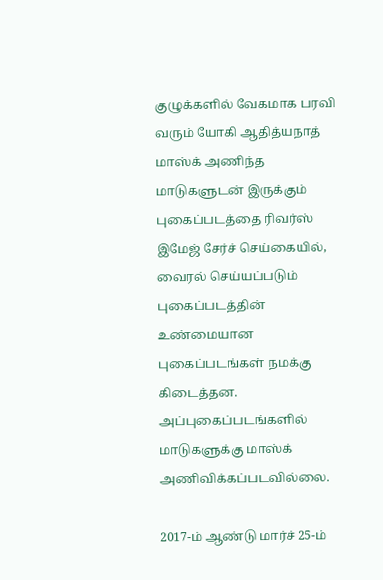குழுக்களில் வேகமாக பரவி வரும் யோகி ஆதித்யநாத் மாஸ்க் அணிந்த மாடுகளுடன் இருக்கும் புகைப்படத்தை ரிவர்ஸ் இமேஜ் சேர்ச் செய்கையில், வைரல் செய்யப்படும் புகைப்படத்தின் உண்மையான புகைப்படங்கள் நமக்கு கிடைத்தன. அப்புகைப்படங்களில் மாடுகளுக்கு மாஸ்க் அணிவிக்கப்படவில்லை.

2017-ம் ஆண்டு மார்ச் 25-ம்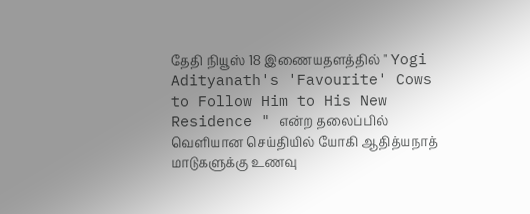தேதி நியூஸ் 18 இணையதளத்தில் " Yogi Adityanath's 'Favourite' Cows to Follow Him to His New Residence " என்ற தலைப்பில் வெளியான செய்தியில் யோகி ஆதித்யநாத் மாடுகளுக்கு உணவு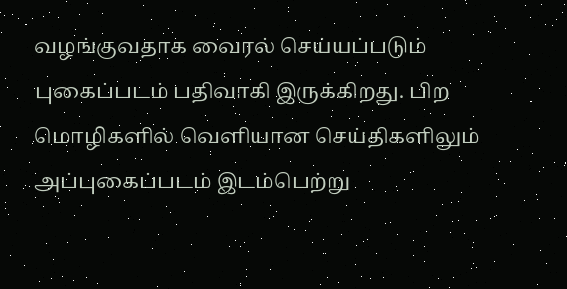வழங்குவதாக வைரல் செய்யப்படும் புகைப்படம் பதிவாகி இருக்கிறது. பிற மொழிகளில் வெளியான செய்திகளிலும் அப்புகைப்படம் இடம்பெற்று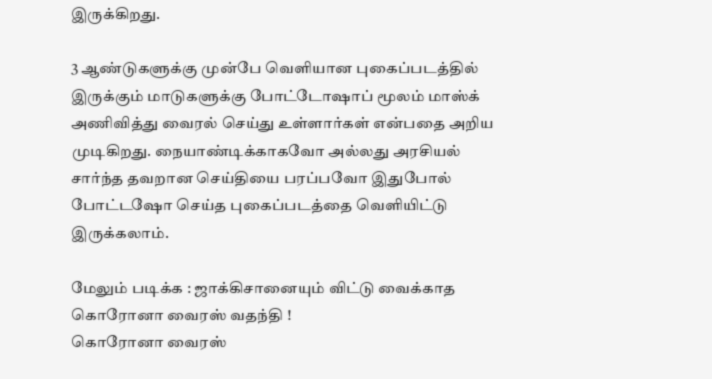இருக்கிறது.

3 ஆண்டுகளுக்கு முன்பே வெளியான புகைப்படத்தில் இருக்கும் மாடுகளுக்கு போட்டோஷாப் மூலம் மாஸ்க் அணிவித்து வைரல் செய்து உள்ளார்கள் என்பதை அறிய முடிகிறது. நையாண்டிக்காகவோ அல்லது அரசியல் சார்ந்த தவறான செய்தியை பரப்பவோ இதுபோல் போட்டஷோ செய்த புகைப்படத்தை வெளியிட்டு இருக்கலாம்.

மேலும் படிக்க : ஜாக்கிசானையும் விட்டு வைக்காத கொரோனா வைரஸ் வதந்தி !
கொரோனா வைரஸ்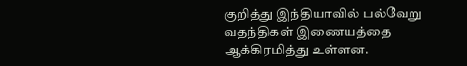குறித்து இந்தியாவில் பல்வேறு வதந்திகள் இணையத்தை ஆக்கிரமித்து உள்ளன.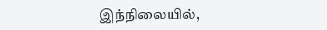இந்நிலையில்,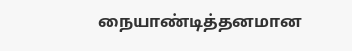நையாண்டித்தனமான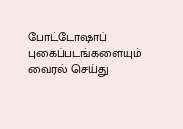போட்டோஷாப் புகைப்படங்களையும் வைரல் செய்து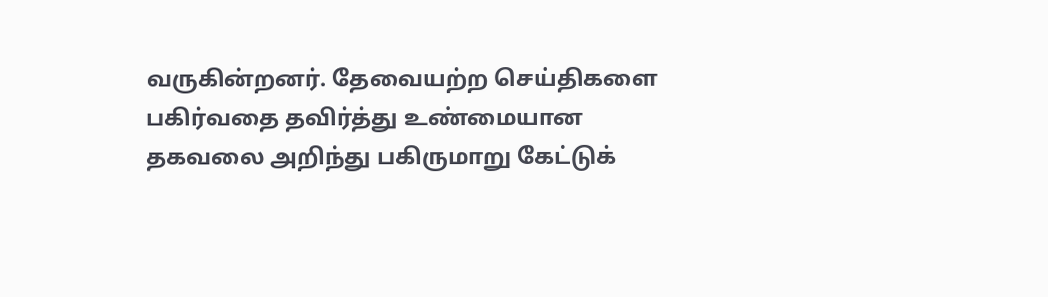வருகின்றனர். தேவையற்ற செய்திகளை பகிர்வதை தவிர்த்து உண்மையான தகவலை அறிந்து பகிருமாறு கேட்டுக்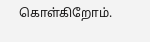கொள்கிறோம்.